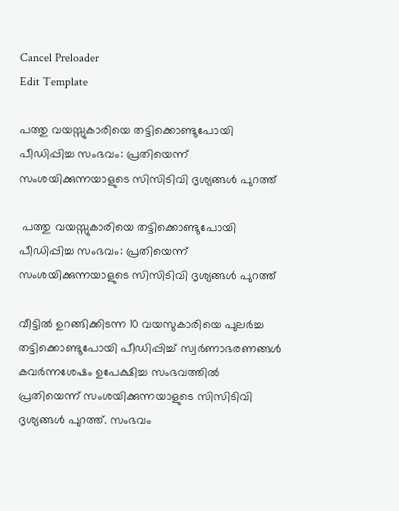Cancel Preloader
Edit Template

പത്തു വയസ്സുകാരിയെ തട്ടിക്കൊണ്ടുപോയി പീഡിപ്പിച്ച സംഭവം: പ്രതിയെന്ന് സംശയിക്കുന്നയാളുടെ സിസിടിവി ദൃശ്യങ്ങള്‍ പുറത്ത്

 പത്തു വയസ്സുകാരിയെ തട്ടിക്കൊണ്ടുപോയി പീഡിപ്പിച്ച സംഭവം: പ്രതിയെന്ന് സംശയിക്കുന്നയാളുടെ സിസിടിവി ദൃശ്യങ്ങള്‍ പുറത്ത്

വീട്ടില്‍ ഉറങ്ങിക്കിടന്ന 10 വയസുകാരിയെ പുലര്‍ച്ച തട്ടിക്കൊണ്ടുപോയി പീഡിപ്പിച്ച് സ്വര്‍ണാഭരണങ്ങള്‍ കവര്‍ന്നശേഷം ഉപേക്ഷിച്ച സംഭവത്തില്‍ പ്രതിയെന്ന് സംശയിക്കുന്നയാളുടെ സിസിടിവി ദൃശ്യങ്ങള്‍ പുറത്ത്. സംഭവം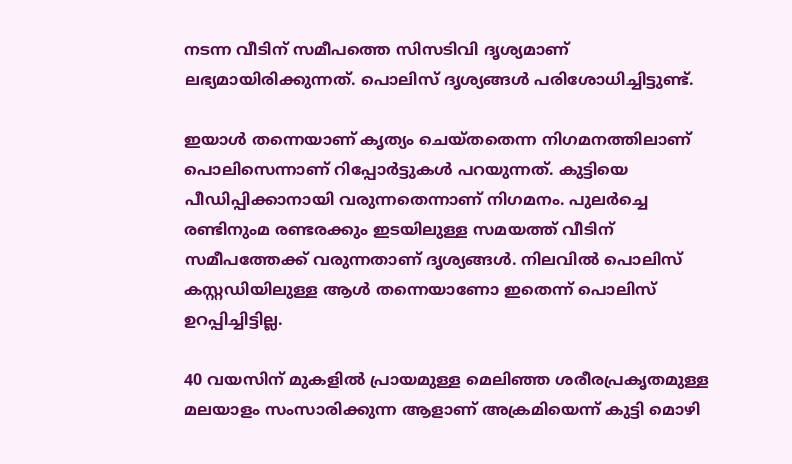നടന്ന വീടിന് സമീപത്തെ സിസടിവി ദൃശ്യമാണ് ലഭ്യമായിരിക്കുന്നത്. പൊലിസ് ദൃശ്യങ്ങള്‍ പരിശോധിച്ചിട്ടുണ്ട്.

ഇയാള്‍ തന്നെയാണ് കൃത്യം ചെയ്തതെന്ന നിഗമനത്തിലാണ് പൊലിസെന്നാണ് റിപ്പോര്‍ട്ടുകള്‍ പറയുന്നത്. കുട്ടിയെ പീഡിപ്പിക്കാനായി വരുന്നതെന്നാണ് നിഗമനം. പുലര്‍ച്ചെ രണ്ടിനുംമ രണ്ടരക്കും ഇടയിലുള്ള സമയത്ത് വീടിന് സമീപത്തേക്ക് വരുന്നതാണ് ദൃശ്യങ്ങള്‍. നിലവില്‍ പൊലിസ് കസ്റ്റഡിയിലുള്ള ആള്‍ തന്നെയാണോ ഇതെന്ന് പൊലിസ് ഉറപ്പിച്ചിട്ടില്ല.

40 വയസിന് മുകളില്‍ പ്രായമുള്ള മെലിഞ്ഞ ശരീരപ്രകൃതമുള്ള മലയാളം സംസാരിക്കുന്ന ആളാണ് അക്രമിയെന്ന് കുട്ടി മൊഴി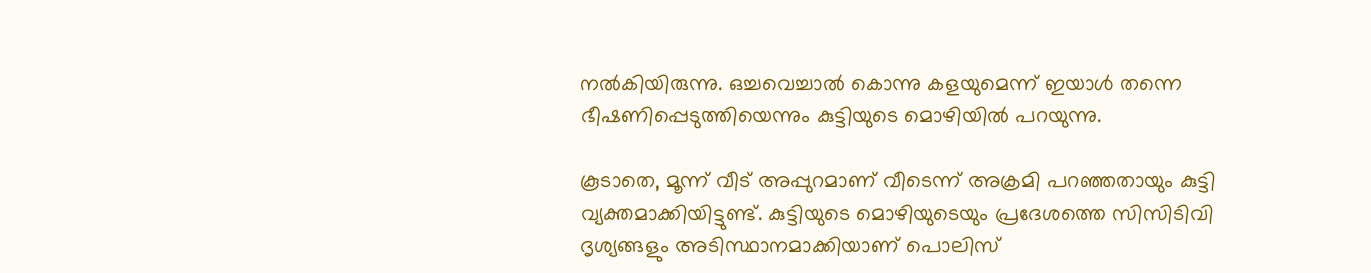നല്‍കിയിരുന്നു. ഒച്ചവെച്ചാല്‍ കൊന്നു കളയുമെന്ന് ഇയാള്‍ തന്നെ ഭീഷണിപ്പെടുത്തിയെന്നും കുട്ടിയുടെ മൊഴിയില്‍ പറയുന്നു.

കൂടാതെ, മൂന്ന് വീട് അപ്പുറമാണ് വീടെന്ന് അക്രമി പറഞ്ഞതായും കുട്ടി വ്യക്തമാക്കിയിട്ടുണ്ട്. കുട്ടിയുടെ മൊഴിയുടെയും പ്രദേശത്തെ സിസിടിവി ദൃശ്യങ്ങളും അടിസ്ഥാനമാക്കിയാണ് പൊലിസ്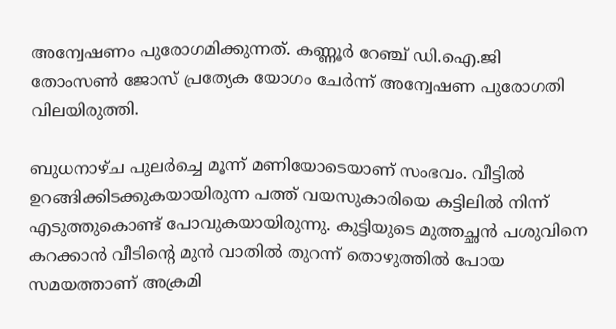അന്വേഷണം പുരോഗമിക്കുന്നത്. കണ്ണൂര്‍ റേഞ്ച് ഡി.ഐ.ജി തോംസണ്‍ ജോസ് പ്രത്യേക യോഗം ചേര്‍ന്ന് അന്വേഷണ പുരോഗതി വിലയിരുത്തി.

ബുധനാഴ്ച പുലര്‍ച്ചെ മൂന്ന് മണിയോടെയാണ് സംഭവം. വീട്ടില്‍ ഉറങ്ങിക്കിടക്കുകയായിരുന്ന പത്ത് വയസുകാരിയെ കട്ടിലില്‍ നിന്ന് എടുത്തുകൊണ്ട് പോവുകയായിരുന്നു. കുട്ടിയുടെ മുത്തച്ഛന്‍ പശുവിനെ കറക്കാന്‍ വീടിന്റെ മുന്‍ വാതില്‍ തുറന്ന് തൊഴുത്തില്‍ പോയ സമയത്താണ് അക്രമി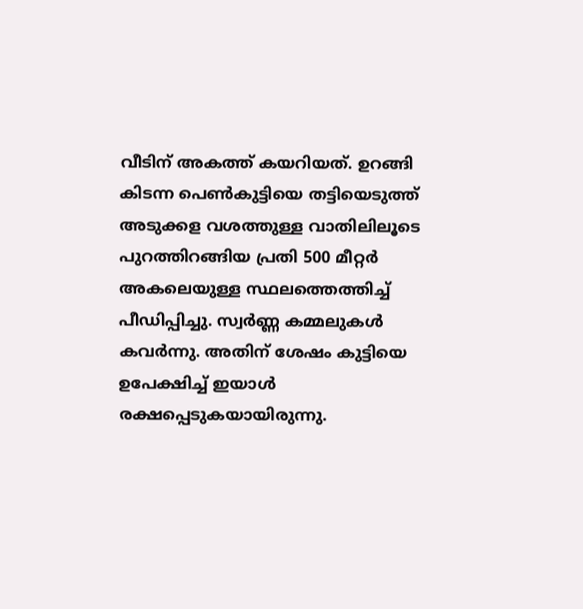വീടിന് അകത്ത് കയറിയത്. ഉറങ്ങി കിടന്ന പെണ്‍കുട്ടിയെ തട്ടിയെടുത്ത് അടുക്കള വശത്തുള്ള വാതിലിലൂടെ പുറത്തിറങ്ങിയ പ്രതി 500 മീറ്റര്‍ അകലെയുള്ള സ്ഥലത്തെത്തിച്ച് പീഡിപ്പിച്ചു. സ്വര്‍ണ്ണ കമ്മലുകള്‍ കവര്‍ന്നു. അതിന് ശേഷം കുട്ടിയെ ഉപേക്ഷിച്ച് ഇയാള്‍ രക്ഷപ്പെടുകയായിരുന്നു.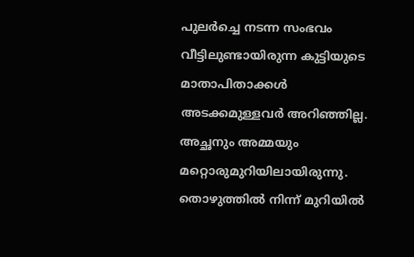പുലര്‍ച്ചെ നടന്ന സംഭവം വീട്ടിലുണ്ടായിരുന്ന കുട്ടിയുടെ മാതാപിതാക്കള്‍ അടക്കമുള്ളവര്‍ അറിഞ്ഞില്ല. അച്ഛനും അമ്മയും മറ്റൊരുമുറിയിലായിരുന്നു. തൊഴുത്തില്‍ നിന്ന് മുറിയില്‍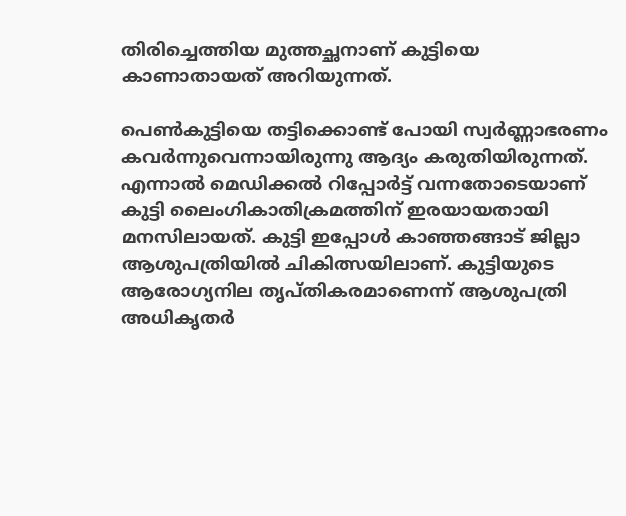തിരിച്ചെത്തിയ മുത്തച്ഛനാണ് കുട്ടിയെ കാണാതായത് അറിയുന്നത്.

പെണ്‍കുട്ടിയെ തട്ടിക്കൊണ്ട് പോയി സ്വര്‍ണ്ണാഭരണം കവര്‍ന്നുവെന്നായിരുന്നു ആദ്യം കരുതിയിരുന്നത്. എന്നാല്‍ മെഡിക്കല്‍ റിപ്പോര്‍ട്ട് വന്നതോടെയാണ് കുട്ടി ലൈംഗികാതിക്രമത്തിന് ഇരയായതായി മനസിലായത്. കുട്ടി ഇപ്പോള്‍ കാഞ്ഞങ്ങാട് ജില്ലാ ആശുപത്രിയില്‍ ചികിത്സയിലാണ്. കുട്ടിയുടെ ആരോഗ്യനില തൃപ്തികരമാണെന്ന് ആശുപത്രി അധികൃതര്‍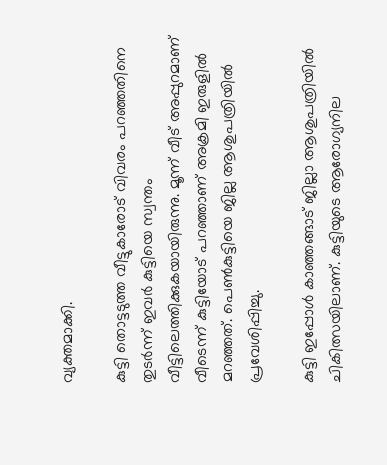വ്യക്തമാക്കി.

കുട്ടി തൊട്ടടുത്ത വീട്ടുകാരോട് വിവരം പറഞ്ഞതിനെ തുടര്‍ന്ന് ഇവര്‍ കുട്ടിയെ സ്വന്തം വീട്ടിലെത്തിക്കുകയായിരുന്നു. മൂന്ന് വീട് അപ്പുറമാണ് വീടെന്ന് കുട്ടിയോട് പറഞ്ഞാണ് അക്രമി ഇരുളില്‍ മറഞ്ഞത്. പെണ്‍കുട്ടിയെ ജില്ല ആശുപത്രിയില്‍ പ്രവേശിപ്പിച്ചു.

കുട്ടി ഇപ്പോള്‍ കാഞ്ഞങ്ങാട് ജില്ലാ ആശുപത്രിയില്‍ ചികിത്സയിലാണ്. കുട്ടിയുടെ ആരോഗ്യനില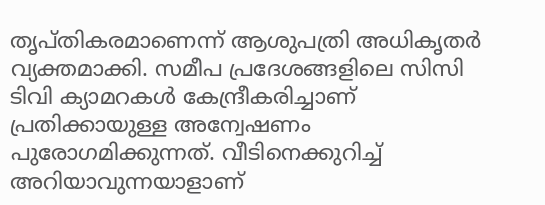തൃപ്തികരമാണെന്ന് ആശുപത്രി അധികൃതര്‍ വ്യക്തമാക്കി. സമീപ പ്രദേശങ്ങളിലെ സിസി ടിവി ക്യാമറകള്‍ കേന്ദ്രീകരിച്ചാണ് പ്രതിക്കായുള്ള അന്വേഷണം പുരോഗമിക്കുന്നത്. വീടിനെക്കുറിച്ച് അറിയാവുന്നയാളാണ്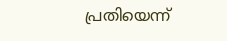പ്രതിയെന്ന്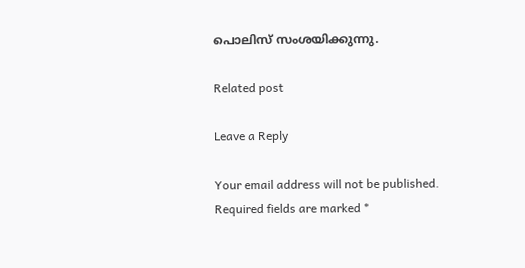പൊലിസ് സംശയിക്കുന്നു.

Related post

Leave a Reply

Your email address will not be published. Required fields are marked *